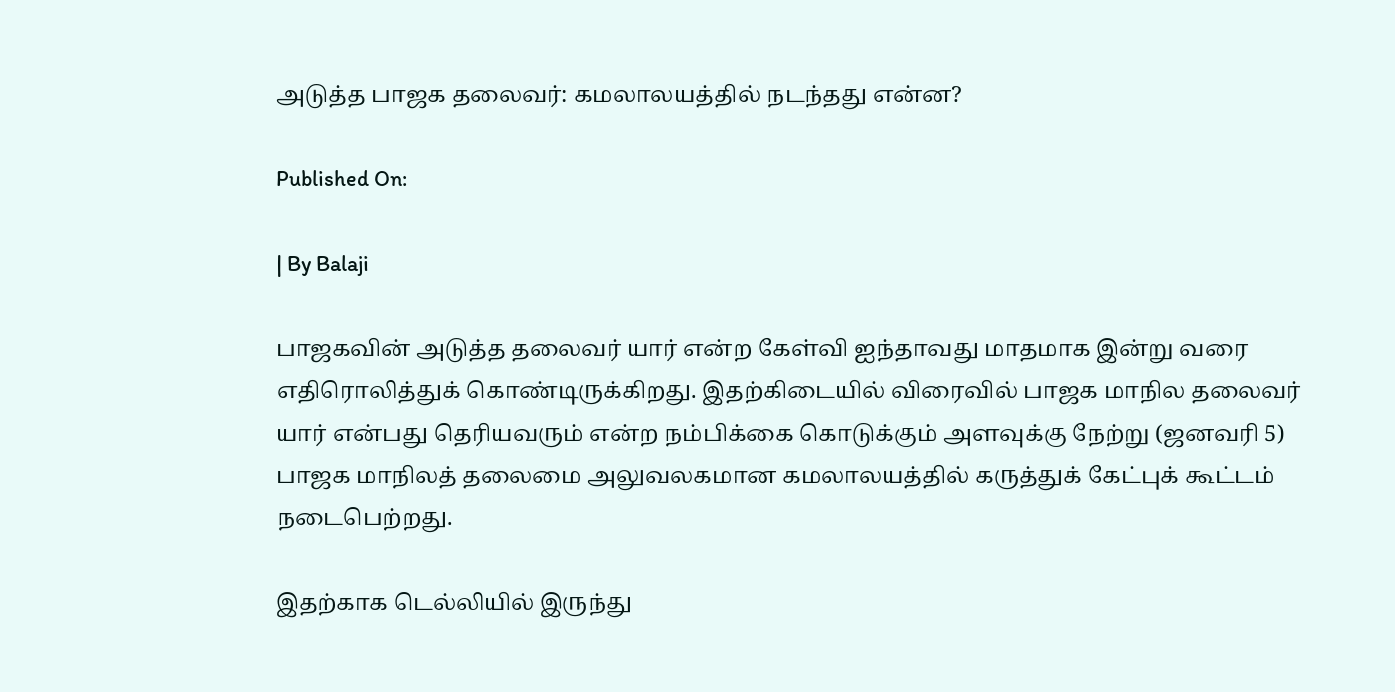அடுத்த பாஜக தலைவர்: கமலாலயத்தில் நடந்தது என்ன?

Published On:

| By Balaji

பாஜகவின் அடுத்த தலைவர் யார் என்ற கேள்வி ஐந்தாவது மாதமாக இன்று வரை எதிரொலித்துக் கொண்டிருக்கிறது. இதற்கிடையில் விரைவில் பாஜக மாநில தலைவர் யார் என்பது தெரியவரும் என்ற நம்பிக்கை கொடுக்கும் அளவுக்கு நேற்று (ஜனவரி 5) பாஜக மாநிலத் தலைமை அலுவலகமான கமலாலயத்தில் கருத்துக் கேட்புக் கூட்டம் நடைபெற்றது.

இதற்காக டெல்லியில் இருந்து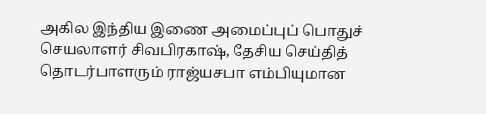அகில இந்திய இணை அமைப்புப் பொதுச் செயலாளர் சிவபிரகாஷ், தேசிய செய்தித் தொடர்பாளரும் ராஜ்யசபா எம்பியுமான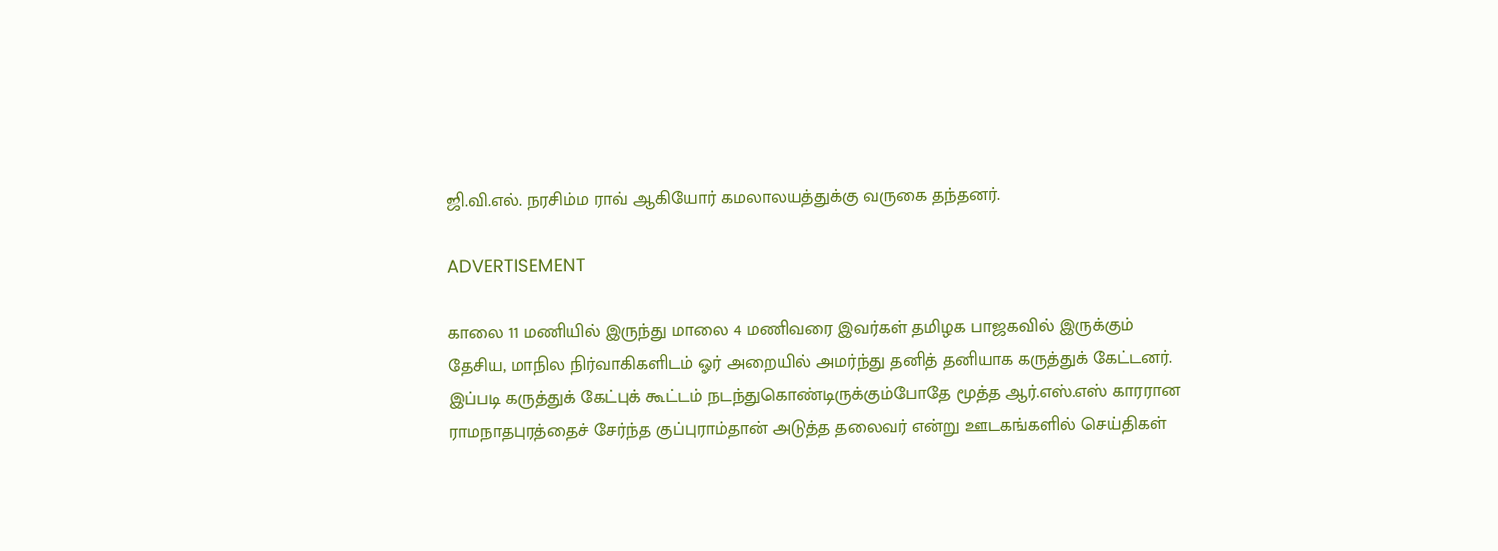ஜி.வி.எல். நரசிம்ம ராவ் ஆகியோர் கமலாலயத்துக்கு வருகை தந்தனர்.

ADVERTISEMENT

காலை 11 மணியில் இருந்து மாலை 4 மணிவரை இவர்கள் தமிழக பாஜகவில் இருக்கும் தேசிய, மாநில நிர்வாகிகளிடம் ஓர் அறையில் அமர்ந்து தனித் தனியாக கருத்துக் கேட்டனர். இப்படி கருத்துக் கேட்புக் கூட்டம் நடந்துகொண்டிருக்கும்போதே மூத்த ஆர்.எஸ்.எஸ் காரரான ராமநாதபுரத்தைச் சேர்ந்த குப்புராம்தான் அடுத்த தலைவர் என்று ஊடகங்களில் செய்திகள்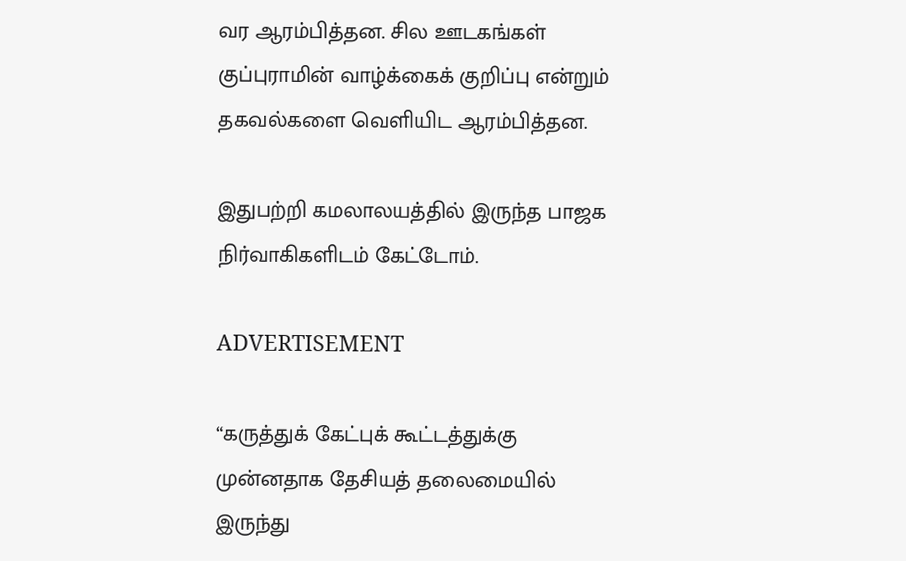வர ஆரம்பித்தன. சில ஊடகங்கள் குப்புராமின் வாழ்க்கைக் குறிப்பு என்றும் தகவல்களை வெளியிட ஆரம்பித்தன.

இதுபற்றி கமலாலயத்தில் இருந்த பாஜக நிர்வாகிகளிடம் கேட்டோம்.

ADVERTISEMENT

“கருத்துக் கேட்புக் கூட்டத்துக்கு முன்னதாக தேசியத் தலைமையில் இருந்து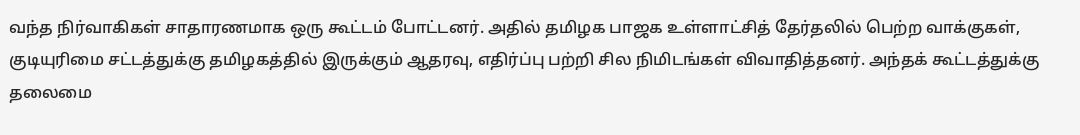வந்த நிர்வாகிகள் சாதாரணமாக ஒரு கூட்டம் போட்டனர். அதில் தமிழக பாஜக உள்ளாட்சித் தேர்தலில் பெற்ற வாக்குகள், குடியுரிமை சட்டத்துக்கு தமிழகத்தில் இருக்கும் ஆதரவு, எதிர்ப்பு பற்றி சில நிமிடங்கள் விவாதித்தனர். அந்தக் கூட்டத்துக்கு தலைமை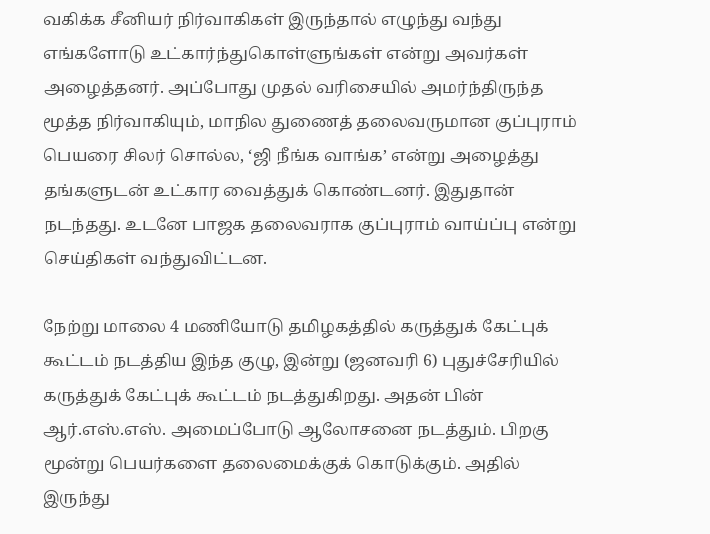வகிக்க சீனியர் நிர்வாகிகள் இருந்தால் எழுந்து வந்து எங்களோடு உட்கார்ந்துகொள்ளுங்கள் என்று அவர்கள் அழைத்தனர். அப்போது முதல் வரிசையில் அமர்ந்திருந்த மூத்த நிர்வாகியும், மாநில துணைத் தலைவருமான குப்புராம் பெயரை சிலர் சொல்ல, ‘ஜி நீங்க வாங்க’ என்று அழைத்து தங்களுடன் உட்கார வைத்துக் கொண்டனர். இதுதான் நடந்தது. உடனே பாஜக தலைவராக குப்புராம் வாய்ப்பு என்று செய்திகள் வந்துவிட்டன.

நேற்று மாலை 4 மணியோடு தமிழகத்தில் கருத்துக் கேட்புக் கூட்டம் நடத்திய இந்த குழு, இன்று (ஜனவரி 6) புதுச்சேரியில் கருத்துக் கேட்புக் கூட்டம் நடத்துகிறது. அதன் பின் ஆர்.எஸ்.எஸ். அமைப்போடு ஆலோசனை நடத்தும். பிறகு மூன்று பெயர்களை தலைமைக்குக் கொடுக்கும். அதில் இருந்து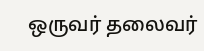ஒருவர் தலைவர்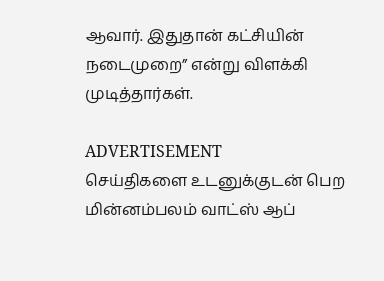ஆவார். இதுதான் கட்சியின் நடைமுறை” என்று விளக்கி முடித்தார்கள்.

ADVERTISEMENT
செய்திகளை உடனுக்குடன் பெற மின்னம்பலம் வாட்ஸ் ஆப்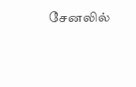சேனலில்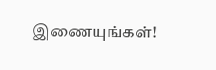இணையுங்கள்!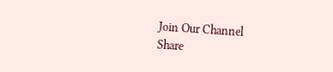Join Our Channel
Share